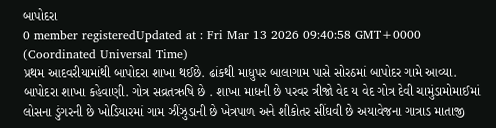બાપોદરા
0 member registeredUpdated at : Fri Mar 13 2026 09:40:58 GMT+0000 (Coordinated Universal Time)
પ્રથમ આદવરીયામાંથી બાપોદરા શાખા થઈછે. ઢાંકથી માધુપર બાલાગામ પાસે સોરઠમાં બાપોદર ગામે આવ્યા. બાપોદરા શાખા કહેવાણી. ગોત્ર સવ્રતઋષિ છે . શાખા માધની છે પરવર ત્રીજો વેદ ય વેદ ગોત્ર દેવી ચામુંડામોમાઈમાં લોસના ડુંગરની છે ખોડિયારમાં ગામ ઝીંઝુડાની છે ખેત્રપાળ અને શીકોતર સીંઘવી છે અયાવેજના ગાત્રાડ માતાજી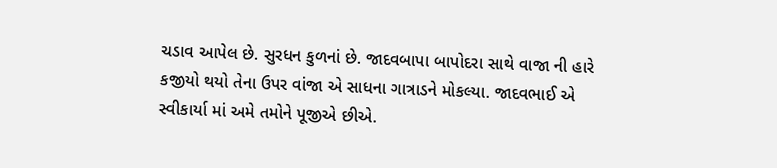ચડાવ આપેલ છે. સુરધન કુળનાં છે. જાદવબાપા બાપોદરા સાથે વાજા ની હારે કજીયો થયો તેના ઉપર વાંજા એ સાધના ગાત્રાડને મોકલ્યા. જાદવભાઈ એ સ્વીકાર્યા માં અમે તમોને પૂજીએ છીએ.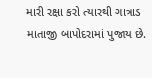મારી રક્ષા કરો ત્યારથી ગાત્રાડ માતાજી બાપોદરામાં પુજાય છે.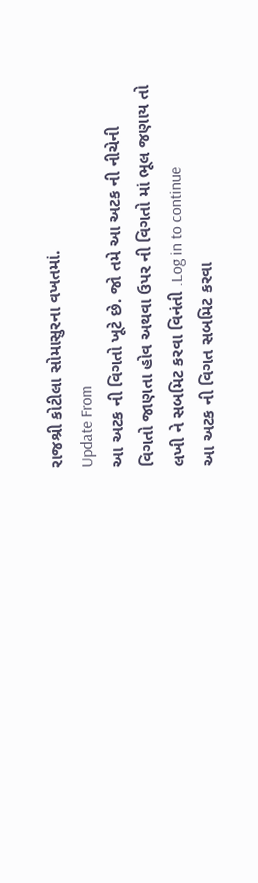રાજશ્રી કોટીલા સોમાસુરના વખતમાં.
Update From
આ અટક ની વિગતો ખૂટે છે. જો તમે આ અટક ની નીચેની વિગતો જાણતા હોવ અથવા ઉપર ની વિગતો માં ભૂલ જણાય તો લખી ને સબમિટ કરવા વિનંતી .Log in to continue
આ અટક ની વિગત સબમિટ કરવા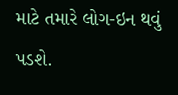માટે તમારે લોગ-ઇન થવું પડશે.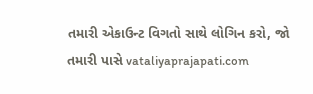તમારી એકાઉન્ટ વિગતો સાથે લોગિન કરો, જો તમારી પાસે vataliyaprajapati.com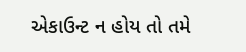એકાઉન્ટ ન હોય તો તમે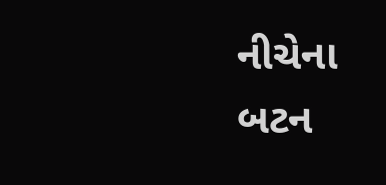નીચેના બટન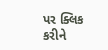પર ક્લિક કરીને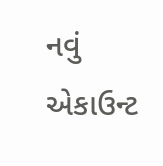નવું એકાઉન્ટ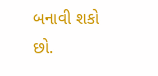બનાવી શકો છો.